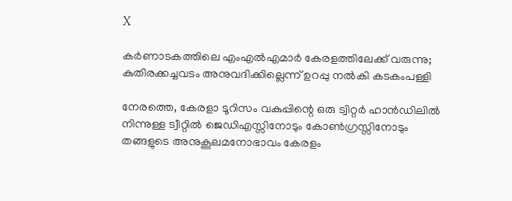X

കർണാടകത്തിലെ എംഎൽഎമാർ കേരളത്തിലേക്ക് വരുന്നു; കുതിരക്കച്ചവടം അനുവദിക്കില്ലെന്ന് ഉറപ്പു നൽകി കടകംപള്ളി

നേരത്തെ, കേരളാ ടൂറിസം വകുപ്പിന്റെ ഒരു ട്വിറ്റർ ഹാൻഡിലിൽ നിന്നുള്ള ട്വീറ്റിൽ ജെഡിഎസ്സിനോടും കോൺഗ്രസ്സിനോടും തങ്ങളുടെ അനുകൂലമനോഭാവം കേരളം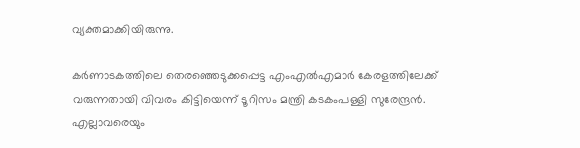വ്യക്തമാക്കിയിരുന്നു.

കർണാടകത്തിലെ തെരഞ്ഞെടുക്കപ്പെട്ട എംഎൽഎമാർ കേരളത്തിലേക്ക് വരുന്നതായി വിവരം കിട്ടിയെന്ന് ടൂറിസം മന്ത്രി കടകംപള്ളി സുരേന്ദ്രൻ. എല്ലാവരെയും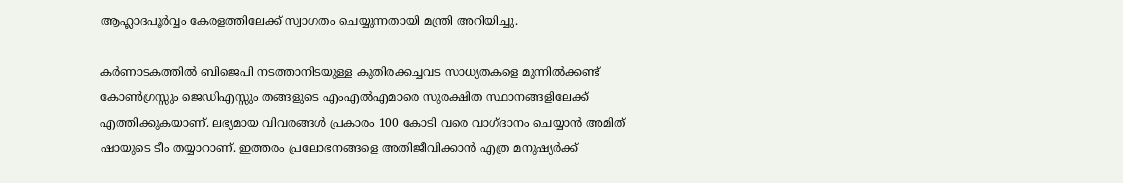ആഹ്ലാദപൂർവ്വം കേരളത്തിലേക്ക് സ്വാഗതം ചെയ്യുന്നതായി മന്ത്രി അറിയിച്ചു.

കർണാടകത്തിൽ ബിജെപി നടത്താനിടയുള്ള കുതിരക്കച്ചവട സാധ്യതകളെ മുന്നിൽക്കണ്ട് കോൺഗ്രസ്സും ജെഡിഎസ്സും തങ്ങളുടെ എംഎൽഎമാരെ സുരക്ഷിത സ്ഥാനങ്ങളിലേക്ക് എത്തിക്കുകയാണ്. ലഭ്യമായ വിവരങ്ങൾ പ്രകാരം 100 കോടി വരെ വാഗ്ദാനം ചെയ്യാൻ അമിത് ഷായുടെ ടീം തയ്യാറാണ്. ഇത്തരം പ്രലോഭനങ്ങളെ അതിജീവിക്കാൻ എത്ര മനുഷ്യർക്ക്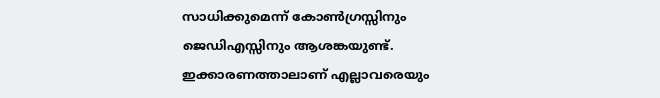സാധിക്കുമെന്ന് കോൺഗ്രസ്സിനും ജെഡിഎസ്സിനും ആശങ്കയുണ്ട്. ഇക്കാരണത്താലാണ് എല്ലാവരെയും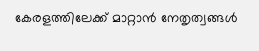കേരളത്തിലേക്ക് മാറ്റാൻ നേതൃത്വങ്ങൾ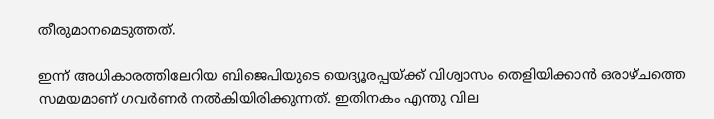തീരുമാനമെടുത്തത്.

ഇന്ന് അധികാരത്തിലേറിയ ബിജെപിയുടെ യെദ്യൂരപ്പയ്ക്ക് വിശ്വാസം തെളിയിക്കാൻ ഒരാഴ്ചത്തെ സമയമാണ് ഗവർണർ നൽകിയിരിക്കുന്നത്. ഇതിനകം എന്തു വില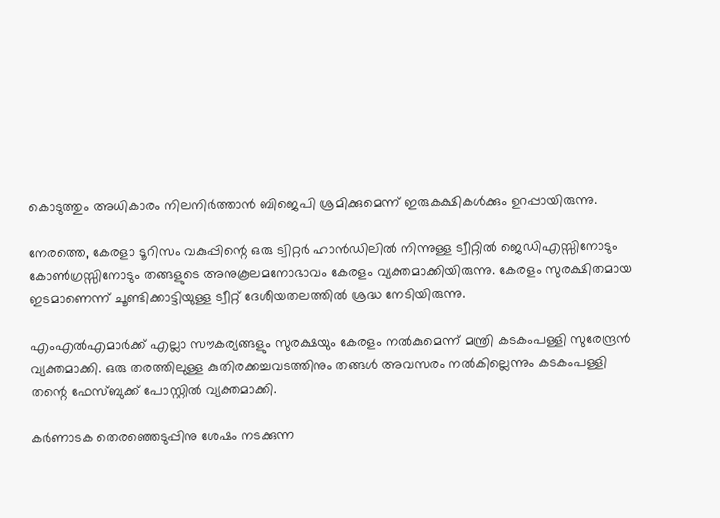കൊടുത്തും അധികാരം നിലനിർത്താൻ ബിജെപി ശ്രമിക്കുമെന്ന് ഇരുകക്ഷികള്‍ക്കും ഉറപ്പായിരുന്നു.

നേരത്തെ, കേരളാ ടൂറിസം വകുപ്പിന്റെ ഒരു ട്വിറ്റർ ഹാൻഡിലിൽ നിന്നുള്ള ട്വീറ്റിൽ ജെഡിഎസ്സിനോടും കോൺഗ്രസ്സിനോടും തങ്ങളുടെ അനുകൂലമനോഭാവം കേരളം വ്യക്തമാക്കിയിരുന്നു. കേരളം സുരക്ഷിതമായ ഇടമാണെന്ന് ചൂണ്ടിക്കാട്ടിയുള്ള ട്വീറ്റ് ദേശീയതലത്തിൽ ശ്രദ്ധ നേടിയിരുന്നു.

എംഎൽഎമാർക്ക് എല്ലാ സൗകര്യങ്ങളും സുരക്ഷയും കേരളം നൽകുമെന്ന് മന്ത്രി കടകംപള്ളി സുരേന്ദ്രൻ വ്യക്തമാക്കി. ഒരു തരത്തിലുള്ള കുതിരക്കച്ചവടത്തിനും തങ്ങള്‍ അവസരം നൽകില്ലെന്നും കടകംപള്ളി തന്റെ ഫേസ്ബുക്ക് പോസ്റ്റിൽ വ്യക്തമാക്കി.

കർണാടക തെരഞ്ഞെടുപ്പിനു ശേഷം നടക്കുന്ന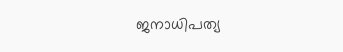ജനാധിപത്യ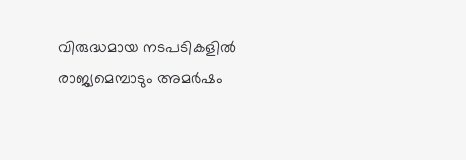വിരുദ്ധമായ നടപടികളിൽ രാജ്യമെമ്പാടും അമർഷം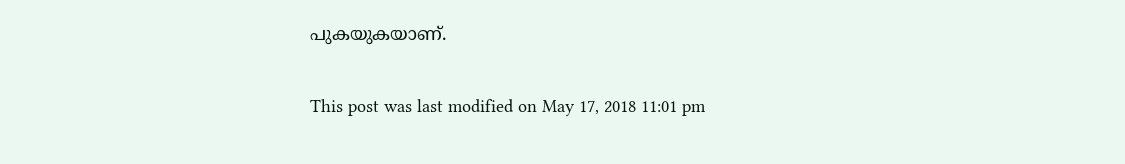പുകയുകയാണ്.

This post was last modified on May 17, 2018 11:01 pm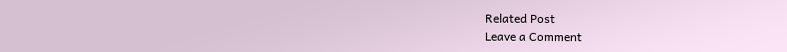Related Post
Leave a Comment